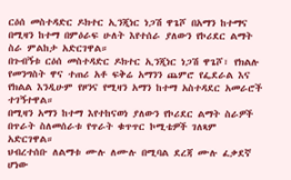ርዕሰ መስተዳድር ዶክተር ኢንጂነር ነጋሽ ዋጌሾ በአማን ከተማና በሚዛን ከተማ በምዕራፍ ሁለት እየተሰራ ያለውን የኮሪደር ልማት ስራ ምልከታ አድርገዋል።
በጉብኝቱ ርዕሰ መስተዳድር ዶክተር ኢንጂነር ነጋሽ ዋጌሾ፣ የክልሉ የመንግስት ዋና ተጠሪ አቶ ፍቅሬ አማንን ጨምሮ የፌደራል እና የክልል እንዲሁም የዞንና የሚዛን አማን ከተማ አስተዳደር አመራሮች ተገኝተዋል።
በሚዛን አማን ከተማ እየተከናወነ ያለውን የኮሪደር ልማት ስራዎች በጥራት ስለመሰራቱ የጥራት ቁጥጥር ኮሚቴዎች ገለጻም አድርገዋል።
ህብረተሰቡ ለልማቱ ሙሉ ለሙሉ በሚባል ደረጃ ሙሉ ፈቃደኛ ሆነው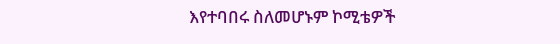እየተባበሩ ስለመሆኑም ኮሚቴዎች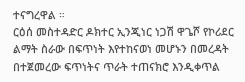ተናግረዋል ።
ርዕሰ መስተዳድር ዶክተር ኢንጂነር ነጋሽ ዋጌሾ የኮሪደር ልማት ስራው በፍጥነት እየተከናወነ መሆኑን በመረዳት በተጀመረው ፍጥነትና ጥራት ተጠናክሮ እንዲቀጥል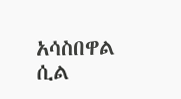አሳስበዋል ሲል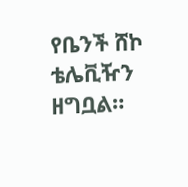የቤንች ሸኮ ቴሌቪዥን ዘግቧል።